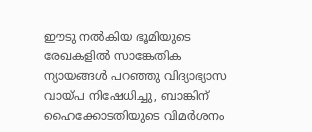ഈടു നല്‍കിയ ഭൂമിയുടെ രേഖകളില്‍ സാങ്കേതിക ന്യായങ്ങള്‍ പറഞ്ഞു വിദ്യാഭ്യാസ വായ്പ നിഷേധിച്ചു, ബാങ്കിന് ഹൈക്കോടതിയുടെ വിമര്‍ശനം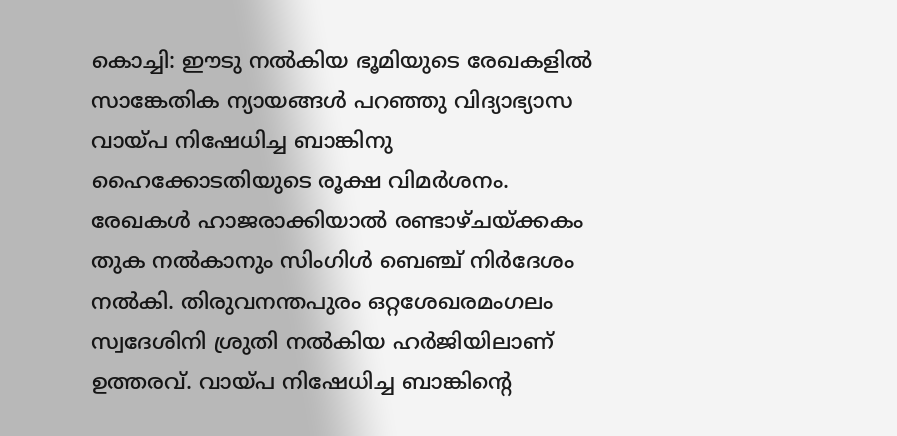കൊച്ചി: ഈടു നല്‍കിയ ഭൂമിയുടെ രേഖകളില്‍ സാങ്കേതിക ന്യായങ്ങള്‍ പറഞ്ഞു വിദ്യാഭ്യാസ വായ്പ നിഷേധിച്ച ബാങ്കിനു ഹൈക്കോടതിയുടെ രൂക്ഷ വിമര്‍ശനം. രേഖകള്‍ ഹാജരാക്കിയാല്‍ രണ്ടാഴ്ചയ്ക്കകം തുക നല്‍കാനും സിംഗിള്‍ ബെഞ്ച് നിര്‍ദേശം നല്‍കി. തിരുവനന്തപുരം ഒറ്റശേഖരമംഗലം സ്വദേശിനി ശ്രുതി നല്‍കിയ ഹര്‍ജിയിലാണ് ഉത്തരവ്. വായ്പ നിഷേധിച്ച ബാങ്കിന്റെ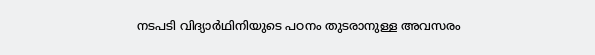നടപടി വിദ്യാര്‍ഥിനിയുടെ പഠനം തുടരാനുള്ള അവസരം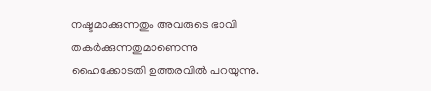നഷ്ടമാക്കുന്നതും അവരുടെ ഭാവി തകര്‍ക്കുന്നതുമാണെന്നു ഹൈക്കോടതി ഉത്തരവില്‍ പറയുന്നു.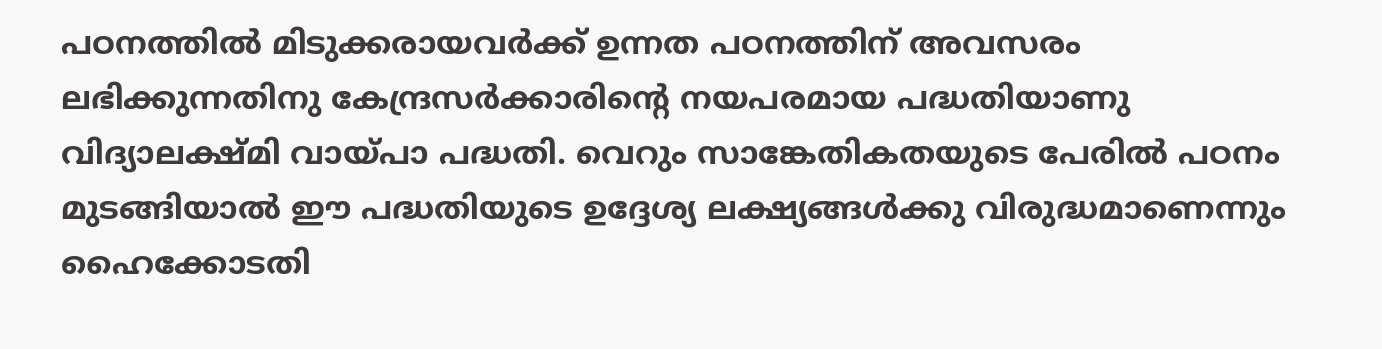പഠനത്തില്‍ മിടുക്കരായവര്‍ക്ക് ഉന്നത പഠനത്തിന് അവസരം ലഭിക്കുന്നതിനു കേന്ദ്രസര്‍ക്കാരിന്റെ നയപരമായ പദ്ധതിയാണു വിദ്യാലക്ഷ്മി വായ്പാ പദ്ധതി. വെറും സാങ്കേതികതയുടെ പേരില്‍ പഠനം മുടങ്ങിയാല്‍ ഈ പദ്ധതിയുടെ ഉദ്ദേശ്യ ലക്ഷ്യങ്ങള്‍ക്കു വിരുദ്ധമാണെന്നും ഹൈക്കോടതി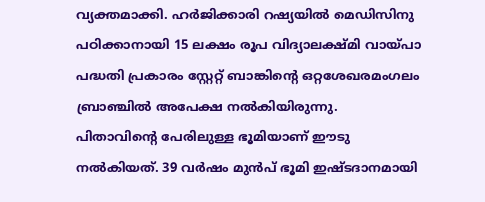വ്യക്തമാക്കി. ഹര്‍ജിക്കാരി റഷ്യയില്‍ മെഡിസിനു പഠിക്കാനായി 15 ലക്ഷം രൂപ വിദ്യാലക്ഷ്മി വായ്പാ പദ്ധതി പ്രകാരം സ്റ്റേറ്റ് ബാങ്കിന്റെ ഒറ്റശേഖരമംഗലം ബ്രാഞ്ചില്‍ അപേക്ഷ നല്‍കിയിരുന്നു. പിതാവിന്റെ പേരിലുള്ള ഭൂമിയാണ് ഈടു നല്‍കിയത്. 39 വര്‍ഷം മുൻപ് ഭൂമി ഇഷ്ടദാനമായി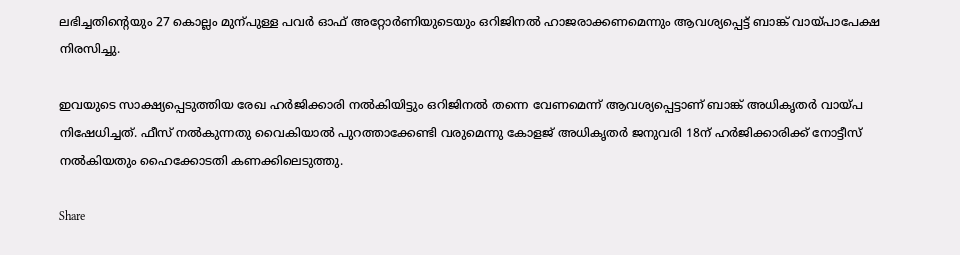ലഭിച്ചതിന്റെയും 27 കൊല്ലം മുന്പുള്ള പവര്‍ ഓഫ് അറ്റോര്‍ണിയുടെയും ഒറിജിനല്‍ ഹാജരാക്കണമെന്നും ആവശ്യപ്പെട്ട് ബാങ്ക് വായ്പാപേക്ഷ നിരസിച്ചു.

ഇവയുടെ സാക്ഷ്യപ്പെടുത്തിയ രേഖ ഹര്‍ജിക്കാരി നല്‍കിയിട്ടും ഒറിജിനല്‍ തന്നെ വേണമെന്ന് ആവശ്യപ്പെട്ടാണ് ബാങ്ക് അധികൃതര്‍ വായ്പ നിഷേധിച്ചത്. ഫീസ് നല്‍കുന്നതു വൈകിയാല്‍ പുറത്താക്കേണ്ടി വരുമെന്നു കോളജ് അധികൃതര്‍ ജനുവരി 18ന് ഹര്‍ജിക്കാരിക്ക് നോട്ടീസ് നല്‍കിയതും ഹൈക്കോടതി കണക്കിലെടുത്തു.

Share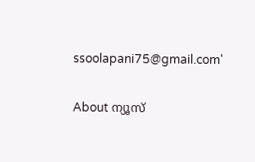ssoolapani75@gmail.com'

About ന്യൂസ്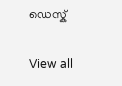ഡെസ്ക്

View all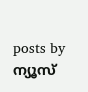posts by ന്യൂസ്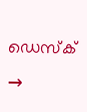ഡെസ്ക് →